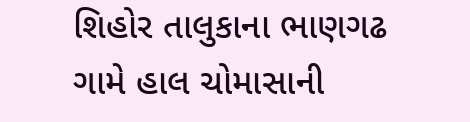શિહોર તાલુકાના ભાણગઢ ગામે હાલ ચોમાસાની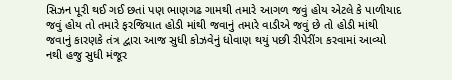સિઝન પૂરી થઈ ગઈ છતાં પણ ભાણગઢ ગામથી તમારે આગળ જવું હોય એટલે કે પાળીયાદ જવું હોય તો તમારે ફરજિયાત હોડી માંથી જવાનું તમારે વાડીએ જવું છે તો હોડી માંથી જવાનું કારણકે તંત્ર દ્વારા આજ સુધી કોઝવેનું ધોવાણ થયું પછી રીપેરીંગ કરવામાં આવ્યો નથી હજુ સુધી મંજૂર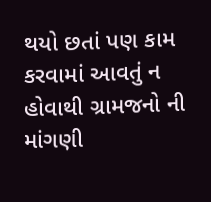થયો છતાં પણ કામ કરવામાં આવતું ન હોવાથી ગ્રામજનો ની માંગણી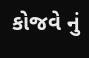કોજવે નું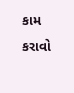કામ કરાવો